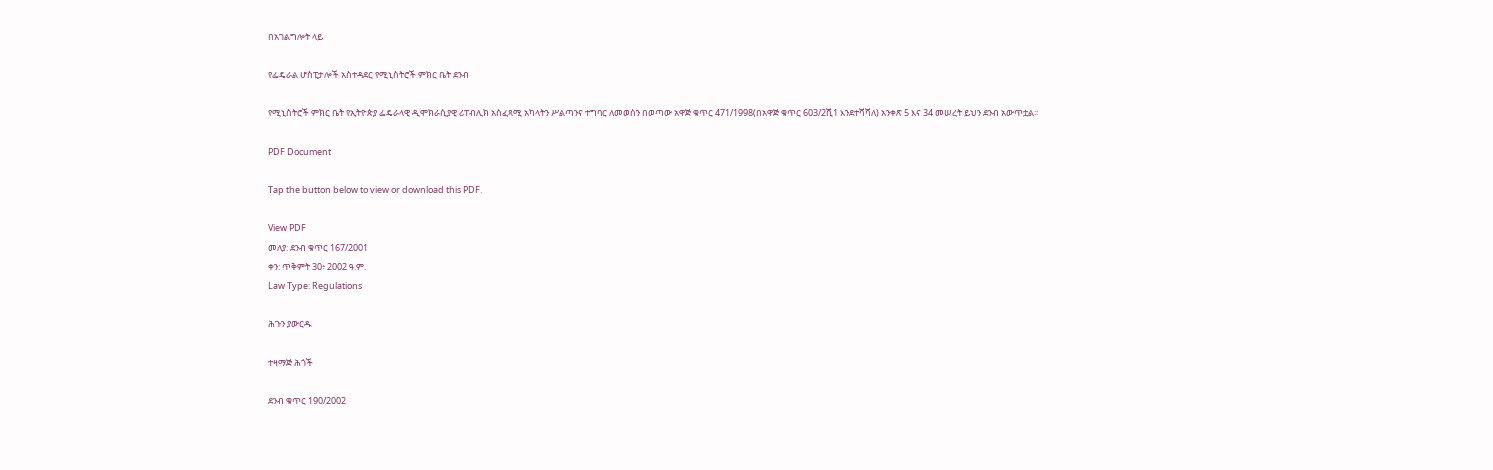በአገልግሎት ላይ

የፌዴራል ሆስፒታሎች አስተዳደር የሚኒስትሮች ምክር ቤት ደንብ

የሚኒስትሮች ምክር ቤት የኢትዮጵያ ፌዴራላዊ ዲሞክራሲያዊ ሪፐብሊክ አስፈጻሚ አካላትን ሥልጣንና ተግባር ለመወሰን በወጣው አዋጅ ቁጥር 471/1998(በአዋጅ ቁጥር 603/2ሺ1 እንደተሻሻለ) አንቀጽ 5 እና 34 መሠረት ይህን ደንብ አውጥቷል፡፡

PDF Document

Tap the button below to view or download this PDF.

View PDF
መለያ: ደንብ ቁጥር 167/2001
ቀን: ጥቅምት 30፥ 2002 ዓ.ም.
Law Type: Regulations

ሕጉን ያውርዱ

ተዛማጅ ሕጎች

ደንብ ቁጥር 190/2002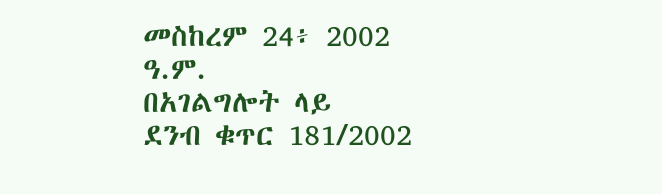መስከረም 24፥ 2002 ዓ.ም.
በአገልግሎት ላይ
ደንብ ቁጥር 181/2002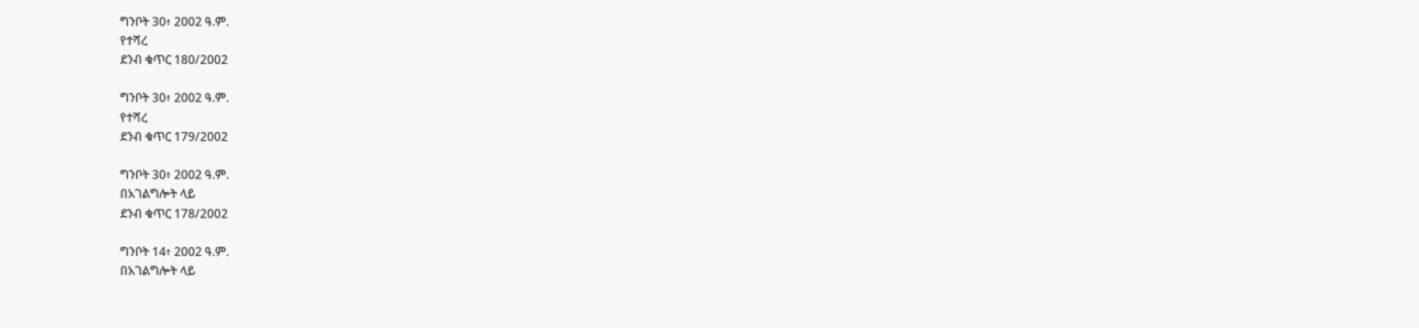ግንቦት 30፥ 2002 ዓ.ም.
የተሻረ
ደንብ ቁጥር 180/2002

ግንቦት 30፥ 2002 ዓ.ም.
የተሻረ
ደንብ ቁጥር 179/2002

ግንቦት 30፥ 2002 ዓ.ም.
በአገልግሎት ላይ
ደንብ ቁጥር 178/2002

ግንቦት 14፥ 2002 ዓ.ም.
በአገልግሎት ላይ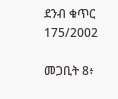ደንብ ቁጥር 175/2002

መጋቢት 8፥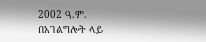2002 ዓ.ም.
በአገልግሎት ላይ